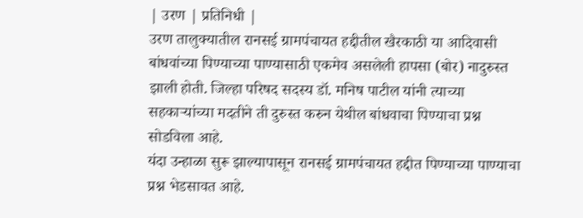| उरण | प्रतिनिधी |
उरण तालुक्यातील रानसई ग्रामपंचायत हद्दीतील खैरकाठी या आदिवासी बांधवांच्या पिण्याच्या पाण्यासाठी एकमेव असलेली हापसा (बोर) नादुरुस्त झाली होती. जिल्हा परिषद सदस्य डॉ. मनिष पाटील यांनी त्याच्या सहकाऱ्यांच्या मदतीने ती दुरुस्त करुन येथील बांधवाचा पिण्याचा प्रश्न सोडविला आहे.
यंदा उन्हाळा सुरू झाल्यापासून रानसई ग्रामपंचायत हद्दीत पिण्याच्या पाण्याचा प्रश्न भेडसावत आहे.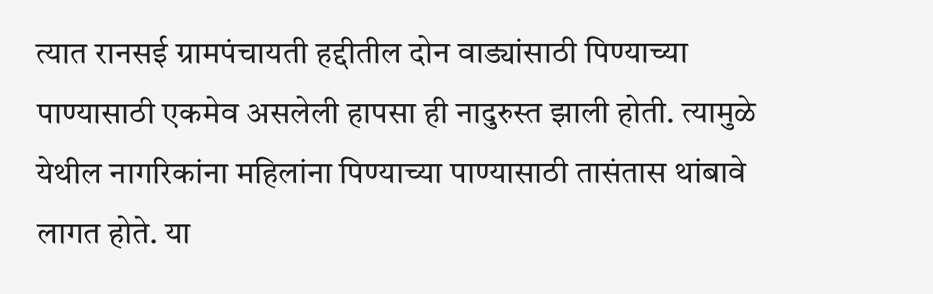त्यात रानसई ग्रामपंचायती हद्दीतील दोन वाड्यांसाठी पिण्याच्या पाण्यासाठी एकमेव असलेली हापसा ही नादुरुस्त झाली होती. त्यामुळे येथील नागरिकांना महिलांना पिण्याच्या पाण्यासाठी तासंतास थांबावे लागत होते. या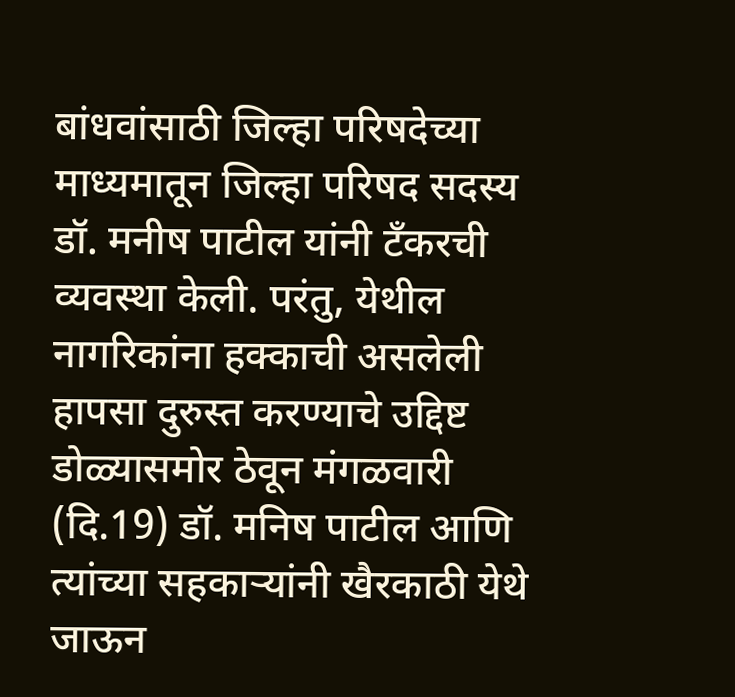बांधवांसाठी जिल्हा परिषदेच्या माध्यमातून जिल्हा परिषद सदस्य डॉ. मनीष पाटील यांनी टँकरची व्यवस्था केली. परंतु, येथील नागरिकांना हक्काची असलेली हापसा दुरुस्त करण्याचे उद्दिष्ट डोळ्यासमोर ठेवून मंगळवारी (दि.19) डॉ. मनिष पाटील आणि त्यांच्या सहकाऱ्यांनी खैरकाठी येथे जाऊन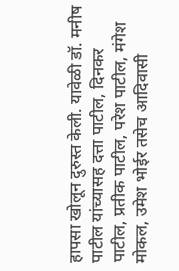हापसा खोलून दुरुस्त केली. यावेळी डॉ. मनीष पाटील यांच्यासह दत्ता पाटील, दिनकर पाटील, प्रतीक पाटील, परेश पाटील, मंगेश मोकल, उमेश भोईर तसेच आदिवासी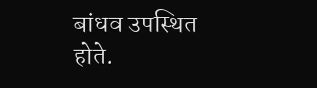बांधव उपस्थित होते.